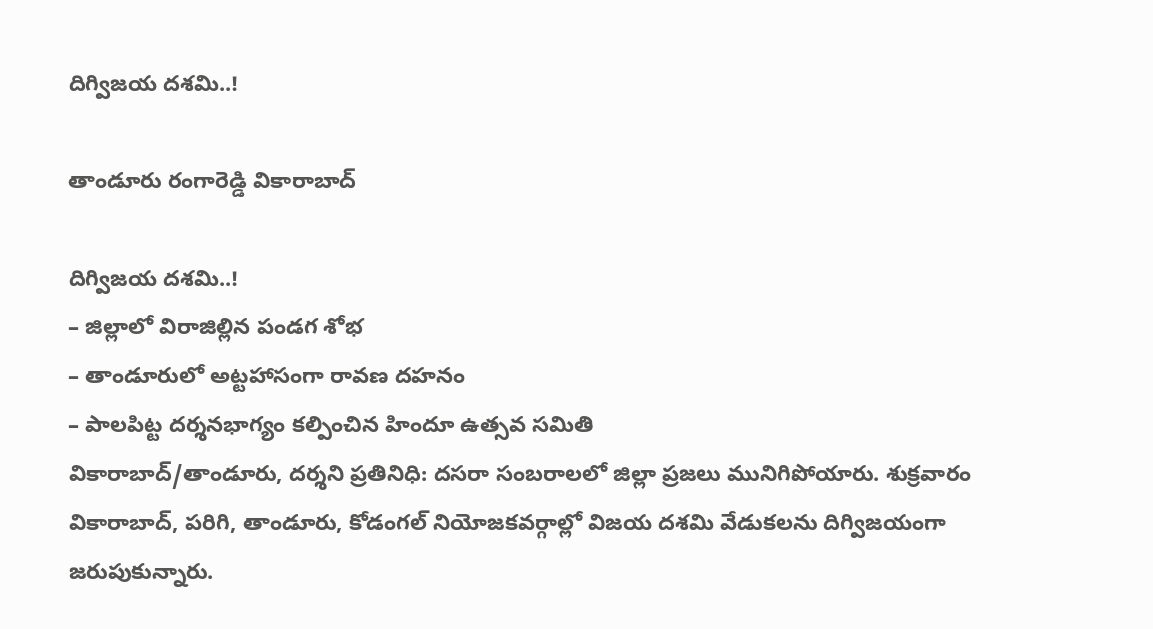దిగ్విజ‌య ద‌శ‌మి..!

తాండూరు రంగారెడ్డి వికారాబాద్

దిగ్విజ‌య ద‌శ‌మి..!
– జిల్లాలో విరాజిల్లిన‌ పండ‌గ శోభ‌
– తాండూరులో అట్ట‌హాసంగా రావ‌ణ ద‌హ‌నం
– పాల‌పిట్ట‌ ద‌ర్శ‌న‌భాగ్యం క‌ల్పించిన హిందూ ఉత్స‌వ స‌మితి
వికారాబాద్‌/తాండూరు, ద‌ర్శ‌ని ప్ర‌తినిధి: ద‌సరా సంబ‌రాల‌లో జిల్లా ప్ర‌జ‌లు మునిగిపోయారు. శుక్ర‌వారం వికారాబాద్, ప‌రిగి, తాండూరు, కోడంగ‌ల్ నియోజ‌క‌వ‌ర్గాల్లో విజ‌య ద‌శ‌మి వేడుక‌ల‌ను దిగ్విజ‌యంగా జ‌రుపుకున్నారు.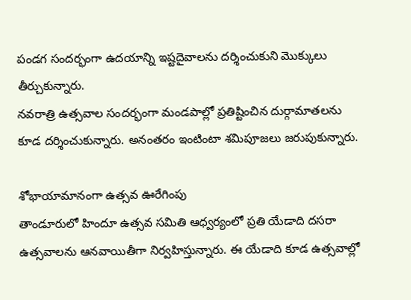పండ‌గ సంద‌ర్భంగా ఉద‌యాన్ని ఇష్ట‌దైవాల‌ను ద‌ర్శించుకుని మొక్కులు తీర్చుకున్నారు.
న‌వ‌రాత్రి ఉత్స‌వాల సంద‌ర్భంగా మండ‌పాల్లో ప్ర‌తిష్టించిన దుర్గామాత‌ల‌ను కూడ ద‌ర్శించుకున్నారు. అనంతరం ఇంటింటా శ‌మిపూజ‌లు జ‌రుపుకున్నారు.

శోభాయామానంగా ఉత్స‌వ ఊరేగింపు
తాండూరులో హిందూ ఉత్స‌వ స‌మితి ఆధ్వ‌ర్యంలో ప్ర‌తి యేడాది ద‌స‌రా ఉత్స‌వాల‌ను ఆన‌వాయితీగా నిర్వ‌హిస్తున్నారు. ఈ యేడాది కూడ ఉత్సవాల్లో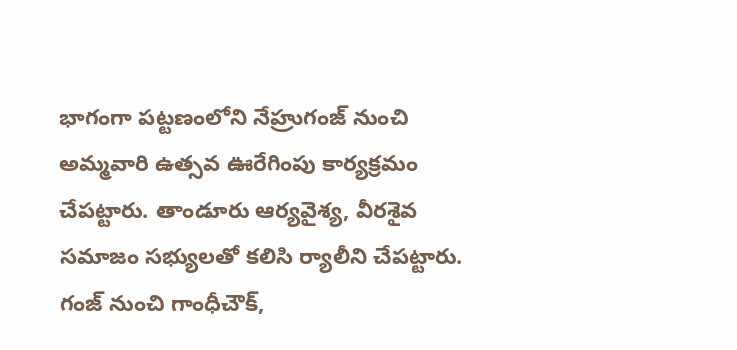భాగంగా ప‌ట్ట‌ణంలోని నేహ్రుగంజ్ నుంచి అమ్మ‌వారి ఉత్సవ ఊరేగింపు కార్య‌క్ర‌మం చేప‌ట్టారు. తాండూరు ఆర్యవైశ్య‌, వీర‌శైవ స‌మాజం స‌భ్యుల‌తో క‌లిసి ర్యాలీని చేప‌ట్టారు.
గంజ్ నుంచి గాంధీచౌక్,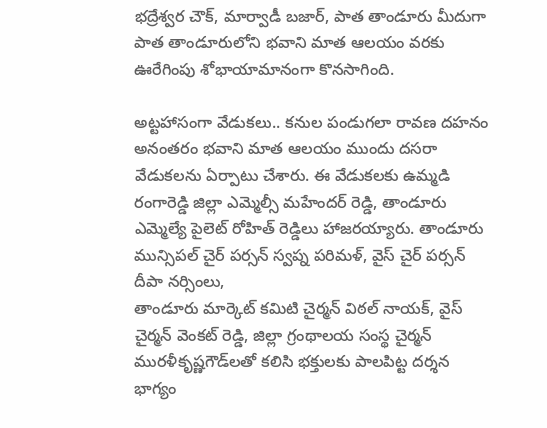భ‌ద్రేశ్వ‌ర చౌక్, మార్వాడీ బ‌జార్, పాత తాండూరు మీదుగా పాత తాండూరులోని భ‌వాని మాత ఆల‌యం వ‌ర‌కు ఊరేగింపు శోభాయామానంగా కొన‌సాగింది.

అట్ట‌హాసంగా వేడుక‌లు.. క‌నుల పండుగ‌లా రావ‌ణ ద‌హ‌నం
అనంత‌రం భ‌వాని మాత ఆల‌యం ముందు ద‌స‌రా వేడుక‌ల‌ను ఏర్పాటు చేశారు. ఈ వేడుక‌ల‌కు ఉమ్మ‌డి రంగారెడ్డి జిల్లా ఎమ్మెల్సీ మ‌హేంద‌ర్ రెడ్డి, తాండూరు ఎమ్మెల్యే పైలెట్ రోహిత్ రెడ్డిలు హాజ‌ర‌య్యారు. తాండూరు మున్సిప‌ల్ చైర్ ప‌ర్స‌న్ స్వ‌ప్న ప‌రిమ‌ళ్‌, వైస్ చైర్ ప‌ర్స‌న్ దీపా న‌ర్సింలు,
తాండూరు మార్కెట్ క‌మిటి చైర్మ‌న్ విఠ‌ల్ నాయ‌క్, వైస్ చైర్మ‌న్ వెంక‌ట్ రెడ్డి, జిల్లా గ్రంథాల‌య సంస్థ చైర్మ‌న్ ముర‌ళీకృష్ణ‌గౌడ్‌ల‌తో క‌లిసి భ‌క్తుల‌కు పాల‌పిట్ట ద‌ర్శ‌న భాగ్యం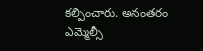క‌ల్పించారు. అనంత‌రం ఎమ్మెల్సీ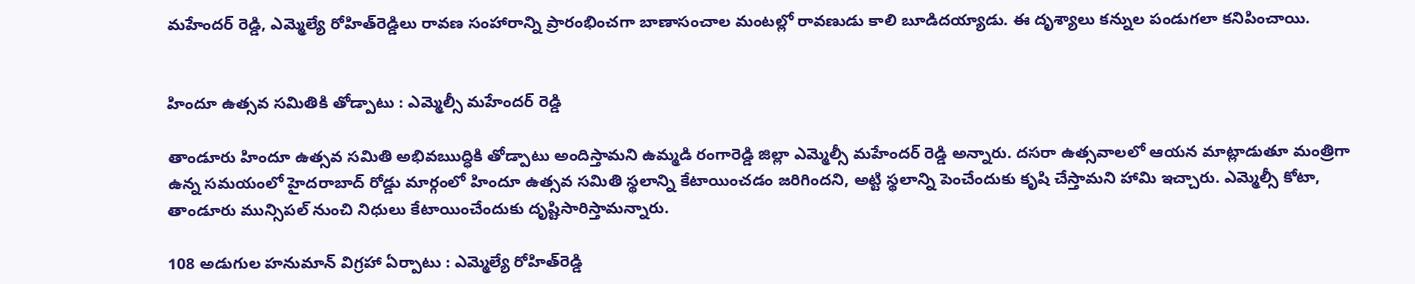మ‌హేంద‌ర్ రెడ్డి, ఎమ్మెల్యే రోహిత్‌రెడ్డిలు రావ‌ణ సంహారాన్ని ప్రారంభించగా బాణాసంచాల మంట‌ల్లో రావ‌ణుడు కాలి బూడిద‌య్యాడు. ఈ దృశ్యాలు క‌న్నుల పండుగ‌లా క‌నిపించాయి.


హిందూ ఉత్స‌వ స‌మితికి తోడ్పాటు : ఎమ్మెల్సీ మ‌హేంద‌ర్ రెడ్డి

తాండూరు హిందూ ఉత్స‌వ స‌మితి అభివఋద్ధికి తోడ్పాటు అందిస్తామ‌ని ఉమ్మ‌డి రంగారెడ్డి జిల్లా ఎమ్మెల్సీ మ‌హేంద‌ర్ రెడ్డి అన్నారు. ద‌స‌రా ఉత్స‌వాల‌లో ఆయ‌న మాట్లాడుతూ మంత్రిగా ఉన్న స‌మ‌యంలో హైద‌రాబాద్ రోడ్డు మార్గంలో హిందూ ఉత్స‌వ స‌మితి స్థ‌లాన్ని కేటాయించ‌డం జ‌రిగింద‌ని, అట్టి స్థ‌లాన్ని పెంచేందుకు కృషి చేస్తామ‌ని హామి ఇచ్చారు. ఎమ్మెల్సీ కోటా, తాండూరు మున్సిప‌ల్ నుంచి నిధులు కేటాయించేందుకు దృష్టిసారిస్తామ‌న్నారు.

108 అడుగుల హ‌నుమాన్ విగ్ర‌హా ఏర్పాటు : ఎమ్మెల్యే రోహిత్‌రెడ్డి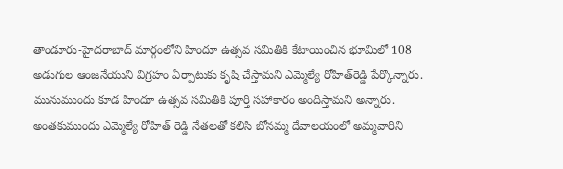తాండూరు-హైదరాబాద్ మార్గంలోని హిందూ ఉత్సవ సమితికి కేటాయించిన భూమిలో 108 అడుగుల ఆంజనేయుని విగ్రహం ఏర్పాటుకు కృషి చేస్తామ‌ని ఎమ్మెల్యే రోహిత్‌రెడ్డి పేర్కొన్నారు. మునుముందు కూడ హిందూ ఉత్స‌వ స‌మితికి పూర్తి స‌హాకారం అందిస్తామ‌ని అన్నారు. అంత‌కుముందు ఎమ్మెల్యే రోహిత్ రెడ్డి నేత‌ల‌తో క‌లిసి బోన‌మ్మ దేవాల‌యంలో అమ్మ‌వారిని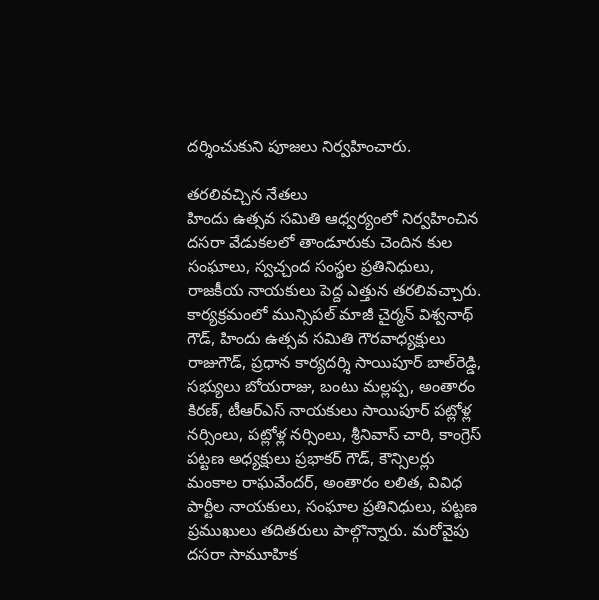ద‌ర్శించుకుని పూజ‌లు నిర్వ‌హించారు.

త‌ర‌లివ‌చ్చిన నేత‌లు
హిందు ఉత్స‌వ స‌మితి ఆధ్వ‌ర్యంలో నిర్వ‌హించిన ద‌స‌రా వేడుక‌ల‌లో తాండూరుకు చెందిన కుల సంఘాలు, స్వ‌చ్చంద సంస్థ‌ల ప్ర‌తినిధులు, రాజ‌కీయ నాయ‌కులు పెద్ద ఎత్తున త‌ర‌లివ‌చ్చారు.
కార్య‌క్ర‌మంలో మున్సిప‌ల్ మాజీ చైర్మ‌న్ విశ్వ‌నాథ్ గౌడ్, హిందు ఉత్స‌వ స‌మితి గౌర‌వాధ్య‌క్షులు రాజుగౌడ్, ప్ర‌ధాన కార్య‌ద‌ర్శి సాయిపూర్ బాల్‌రెడ్డి, స‌భ్యులు బోయ‌రాజు, బంటు మ‌ల్ల‌ప్ప‌, అంతారం కిర‌ణ్, టీఆర్ఎస్ నాయ‌కులు సాయిపూర్ ప‌ట్లోళ్ల న‌ర్సింలు, ప‌ట్లోళ్ల న‌ర్సింలు, శ్రీ‌నివాస్ చారి, కాంగ్రెస్ ప‌ట్ట‌ణ అధ్య‌క్షులు ప్ర‌భాక‌ర్ గౌడ్, కౌన్సిల‌ర్లు మంకాల రాఘ‌వేంద‌ర్, అంతారం ల‌లిత‌, వివిధ పార్టీల నాయ‌కులు, సంఘాల ప్ర‌తినిధులు, ప‌ట్ట‌ణ ప్ర‌ముఖులు త‌దిత‌రులు పాల్గొన్నారు. మ‌రోవైపు ద‌స‌రా సామూహిక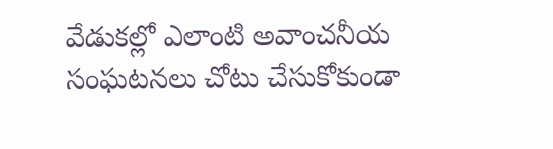వేడుక‌ల్లో ఎలాంటి అవాంచ‌నీయ సంఘ‌ట‌న‌లు చోటు చేసుకోకుండా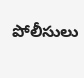పోలీసులు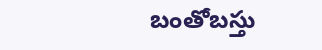బంతోబ‌స్తు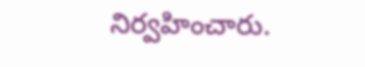నిర్వ‌హించారు.